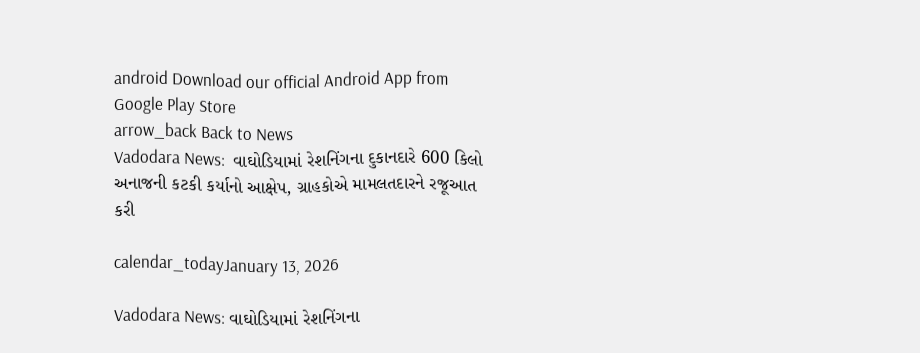android Download our official Android App from Google Play Store
arrow_back Back to News
Vadodara News:  વાઘોડિયામાં રેશનિંગના દુકાનદારે 600 કિલો અનાજની કટકી કર્યાનો આક્ષેપ, ગ્રાહકોએ મામલતદારને રજૂઆત કરી

calendar_todayJanuary 13, 2026

Vadodara News: વાઘોડિયામાં રેશનિંગના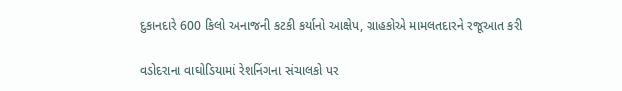દુકાનદારે 600 કિલો અનાજની કટકી કર્યાનો આક્ષેપ, ગ્રાહકોએ મામલતદારને રજૂઆત કરી

વડોદરાના વાઘોડિયામાં રેશનિંગના સંચાલકો પર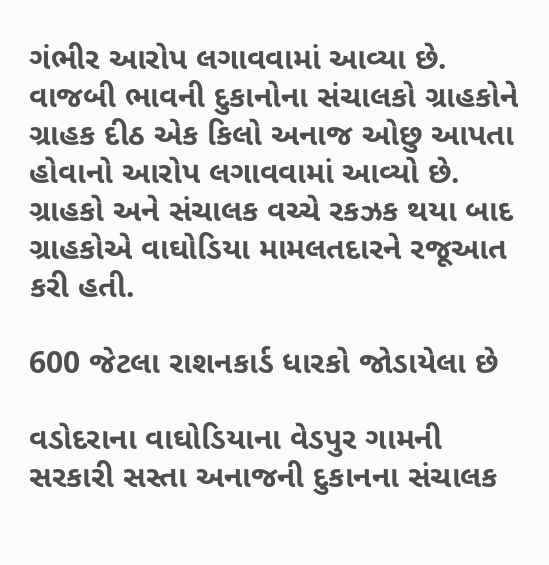ગંભીર આરોપ લગાવવામાં આવ્યા છે. વાજબી ભાવની દુકાનોના સંચાલકો ગ્રાહકોને ગ્રાહક દીઠ એક કિલો અનાજ ઓછુ આપતા હોવાનો આરોપ લગાવવામાં આવ્યો છે. ગ્રાહકો અને સંચાલક વચ્ચે રકઝક થયા બાદ ગ્રાહકોએ વાઘોડિયા મામલતદારને રજૂઆત કરી હતી.

600 જેટલા રાશનકાર્ડ ધારકો જોડાયેલા છે

વડોદરાના વાઘોડિયાના વેડપુર ગામની સરકારી સસ્તા અનાજની દુકાનના સંચાલક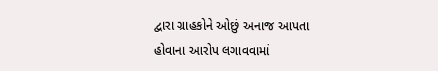દ્વારા ગ્રાહકોને ઓછું અનાજ આપતા હોવાના આરોપ લગાવવામાં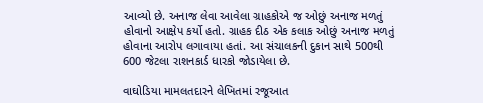આવ્યો છે. અનાજ લેવા આવેલા ગ્રાહકોએ જ ઓછું અનાજ મળતું હોવાનો આક્ષેપ કર્યો હતો. ગ્રાહક દીઠ એક કલાક ઓછું અનાજ મળતું હોવાના આરોપ લગાવાયા હતાં. આ સંચાલકની દુકાન સાથે 500થી 600 જેટલા રાશનકાર્ડ ધારકો જોડાયેલા છે.

વાઘોડિયા મામલતદારને લેખિતમાં રજૂઆત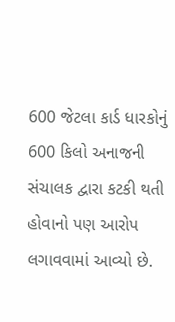600 જેટલા કાર્ડ ધારકોનું 600 કિલો અનાજની સંચાલક દ્વારા કટકી થતી હોવાનો પણ આરોપ લગાવવામાં આવ્યો છે.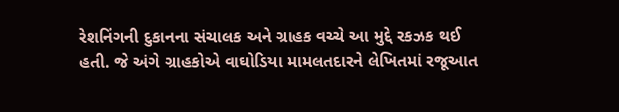રેશનિંગની દુકાનના સંચાલક અને ગ્રાહક વચ્ચે આ મુદ્દે રકઝક થઈ હતી. જે અંગે ગ્રાહકોએ વાઘોડિયા મામલતદારને લેખિતમાં રજૂઆત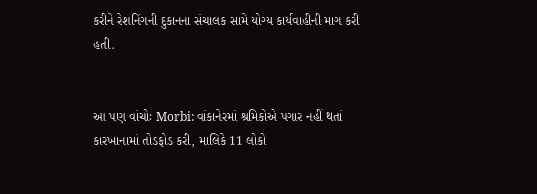કરીને રેશનિંગની દુકાનના સંચાલક સામે યોગ્ય કાર્યવાહીની માગ કરી હતી.


આ પણ વાંચોઃ Morbi: વાંકાનેરમાં શ્રમિકોએ પગાર નહીં થતાં કારખાનામાં તોડફોડ કરી, માલિકે 11 લોકો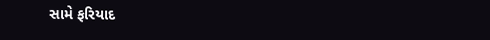સામે ફરિયાદ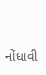નોંધાવી